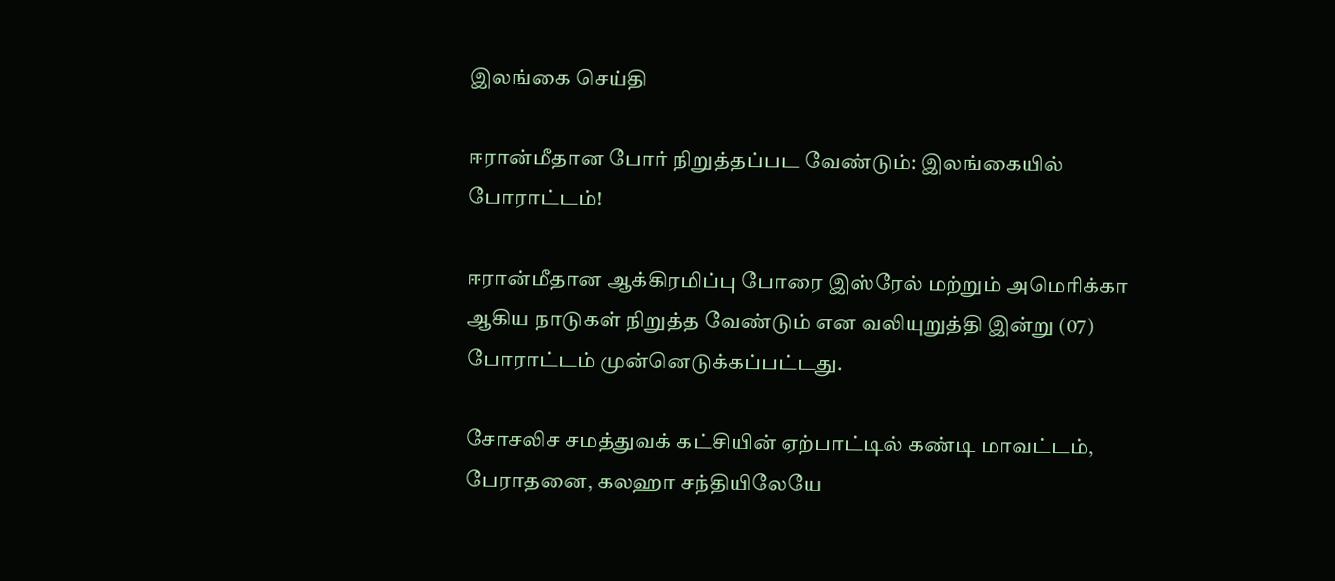இலங்கை செய்தி

ஈரான்மீதான போர் நிறுத்தப்பட வேண்டும்: இலங்கையில் போராட்டம்!

ஈரான்மீதான ஆக்கிரமிப்பு போரை இஸ்ரேல் மற்றும் அமெரிக்கா ஆகிய நாடுகள் நிறுத்த வேண்டும் என வலியுறுத்தி இன்று (07) போராட்டம் முன்னெடுக்கப்பட்டது.

சோசலிச சமத்துவக் கட்சியின் ஏற்பாட்டில் கண்டி மாவட்டம், பேராதனை, கலஹா சந்தியிலேயே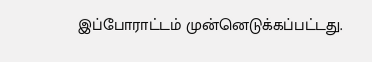இப்போராட்டம் முன்னெடுக்கப்பட்டது.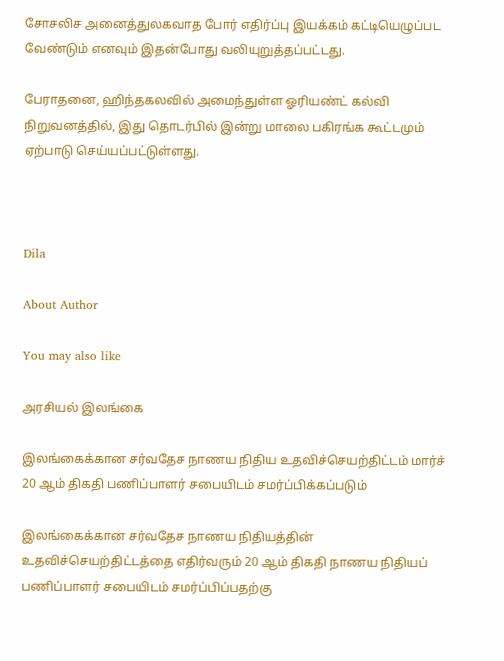சோசலிச அனைத்துலகவாத போர் எதிர்ப்பு இயக்கம் கட்டியெழுப்பட வேண்டும் எனவும் இதன்போது வலியுறுத்தப்பட்டது.

பேராதனை, ஹிந்தகலவில் அமைந்துள்ள ஓரியண்ட் கல்வி நிறுவனத்தில், இது தொடர்பில் இன்று மாலை பகிரங்க கூட்டமும் ஏற்பாடு செய்யப்பட்டுள்ளது.



Dila

About Author

You may also like

அரசியல் இலங்கை

இலங்கைக்கான சர்வதேச நாணய நிதிய உதவிச்செயற்திட்டம் மார்ச் 20 ஆம் திகதி பணிப்பாளர் சபையிடம் சமர்ப்பிக்கப்படும்

இலங்கைக்கான சர்வதேச நாணய நிதியத்தின் உதவிச்செயற்திட்டத்தை எதிர்வரும் 20 ஆம் திகதி நாணய நிதியப் பணிப்பாளர் சபையிடம் சமர்ப்பிப்பதற்கு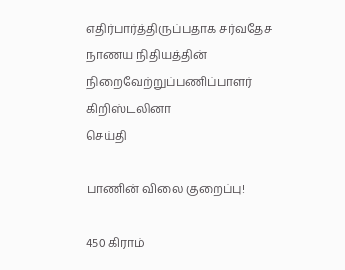எதிர்பார்த்திருப்பதாக சர்வதேச நாணய நிதியத்தின் நிறைவேற்றுப்பணிப்பாளர் கிறிஸ்டலினா
செய்தி

பாணின் விலை குறைப்பு!

450 கிராம்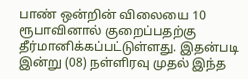பாண் ஒன்றின் விலையை 10 ரூபாவினால் குறைப்பதற்கு தீர்மானிக்கப்பட்டுள்ளது. இதன்படி   இன்று (08) நள்ளிரவு முதல் இந்த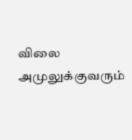விலை அமுலுக்குவரும்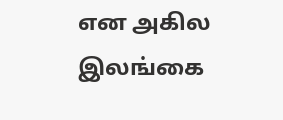என அகில இலங்கை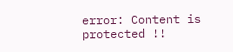error: Content is protected !!